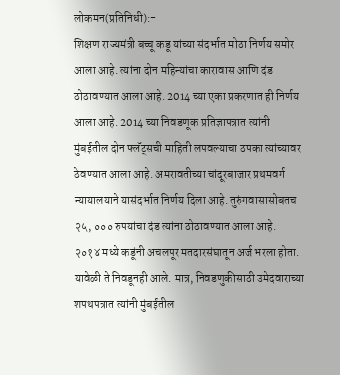लोकमन(प्रतिनिधी):-
शिक्षण राज्यमंत्री बच्चू कडू यांच्या संदर्भात मोठा निर्णय समोर आला आहे. त्यांना दोन महिन्यांचा कारावास आणि दंड ठोठावण्यात आला आहे. 2014 च्या एका प्रकरणात ही निर्णय आला आहे. 2014 च्या निवडणूक प्रतिज्ञापत्रात त्यांनी मुंबईतील दोन फ्लॅट्सची माहिती लपवल्याचा ठपका त्यांच्यावर ठेवण्यात आला आहे. अमरावतीच्या चांदूरबाजार प्रथमवर्ग न्यायालयाने यासंदर्भात निर्णय दिला आहे. तुरुंगवासासोबतच २५, ००० रुपयांचा दंड त्यांना ठोठावण्यात आला आहे.
२०१४ मध्ये कडूंनी अचलपूर मतदारसंघातून अर्ज भरला होता. यावेळी ते निवडूनही आले. मात्र, निवडणुकीसाठी उमेदवाराच्या शपथपत्रात त्यांनी मुंबईतील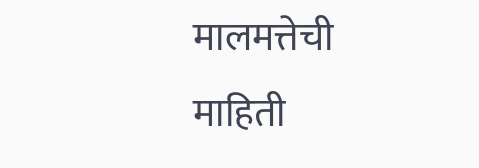मालमत्तेची माहिती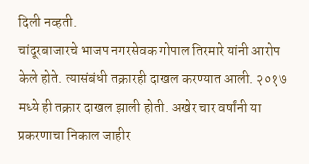दिली नव्हती.
चांदूरबाजारचे भाजप नगरसेवक गोपाल तिरमारे यांनी आरोप केले होते. त्यासंबंधी तक्रारही दाखल करण्यात आली. २०१७ मध्ये ही तक्रार दाखल झाली होती. अखेर चार वर्षांनी या प्रकरणाचा निकाल जाहीर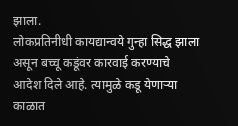झाला.
लोकप्रतिनीधी कायद्यान्वये गुन्हा सिद्ध झाला असून बच्चू कडूंवर कारवाई करण्याचे आदेश दिले आहे. त्यामुळे कडू येणाऱ्या काळात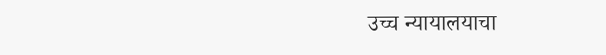उच्च न्यायालयाचा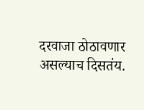दरवाजा ठोठावणार असल्याच दिसतंय.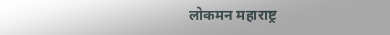लोकमन महाराष्ट्र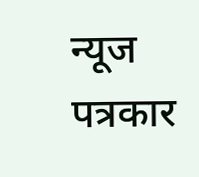न्यूज
पत्रकार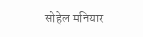सोहेल मनियार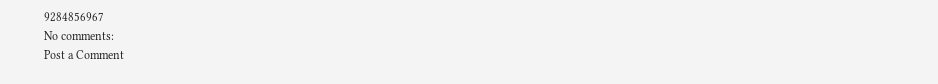9284856967
No comments:
Post a Comment